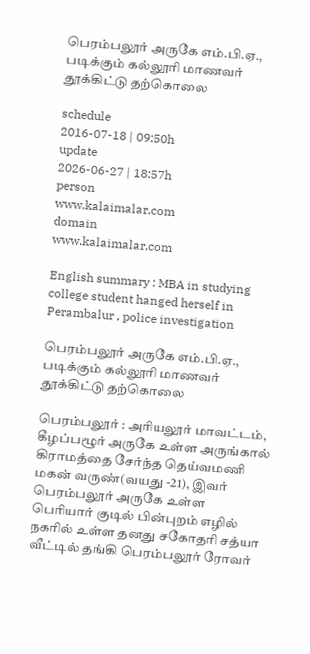பெரம்பலூர் அருகே எம்.பி.ஏ., படிக்கும் கல்லூரி மாணவர் தூக்கிட்டு தற்கொலை

schedule
2016-07-18 | 09:50h
update
2026-06-27 | 18:57h
person
www.kalaimalar.com
domain
www.kalaimalar.com

English summary : MBA in studying college student hanged herself in Perambalur , police investigation

பெரம்பலூர் அருகே எம்.பி.ஏ., படிக்கும் கல்லூரி மாணவர் தூக்கிட்டு தற்கொலை

பெரம்பலூர் : அரியலூர் மாவட்டம், கீழப்பழூர் அருகே உள்ள அருங்கால் கிராமத்தை சேர்ந்த தெய்வமணி மகன் வருண்(வயது -21), இவர் பெரம்பலூர் அருகே உள்ள பெரியார் குடில் பின்புறம் எழில் நகரில் உள்ள தனது சகோதரி சத்யா வீட்டில் தங்கி பெரம்பலூர் ரோவர்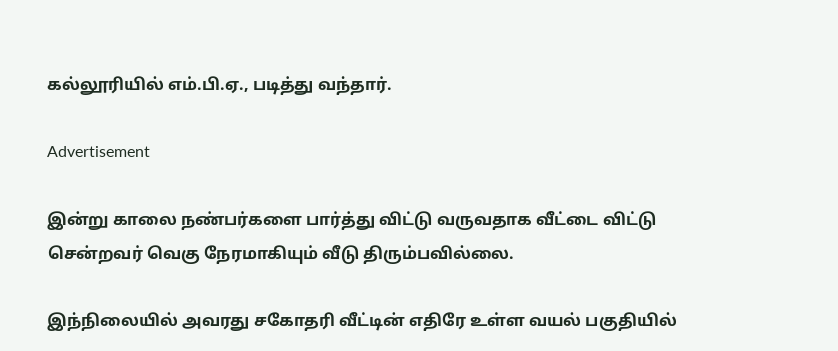கல்லூரியில் எம்.பி.ஏ., படித்து வந்தார்.

Advertisement

இன்று காலை நண்பர்களை பார்த்து விட்டு வருவதாக வீட்டை விட்டு சென்றவர் வெகு நேரமாகியும் வீடு திரும்பவில்லை.

இந்நிலையில் அவரது சகோதரி வீட்டின் எதிரே உள்ள வயல் பகுதியில்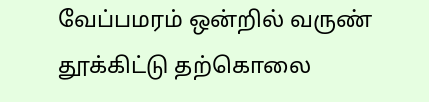வேப்பமரம் ஒன்றில் வருண் தூக்கிட்டு தற்கொலை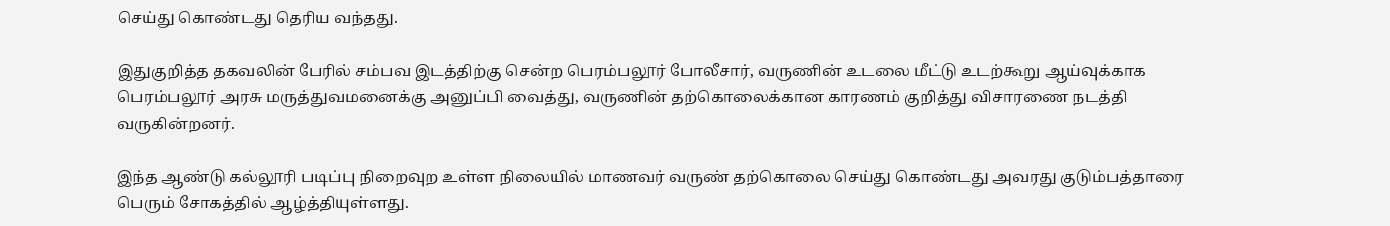செய்து கொண்டது தெரிய வந்தது.

இதுகுறித்த தகவலின் பேரில் சம்பவ இடத்திற்கு சென்ற பெரம்பலூர் போலீசார், வருணின் உடலை மீட்டு உடற்கூறு ஆய்வுக்காக பெரம்பலூர் அரசு மருத்துவமனைக்கு அனுப்பி வைத்து, வருணின் தற்கொலைக்கான காரணம் குறித்து விசாரணை நடத்தி வருகின்றனர்.

இந்த ஆண்டு கல்லூரி படிப்பு நிறைவுற உள்ள நிலையில் மாணவர் வருண் தற்கொலை செய்து கொண்டது அவரது குடும்பத்தாரை பெரும் சோகத்தில் ஆழ்த்தியுள்ளது.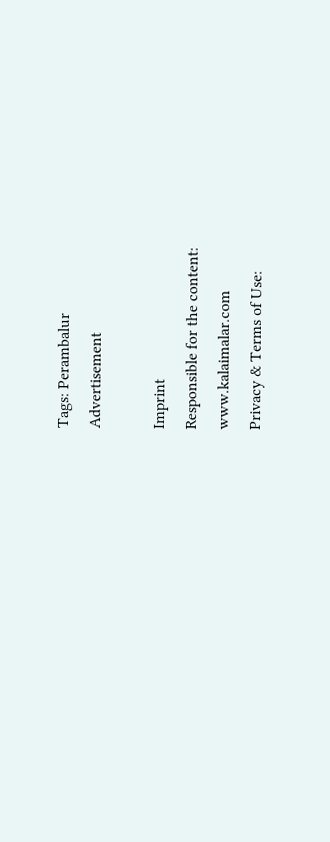Tags: Perambalur
Advertisement

Imprint
Responsible for the content:
www.kalaimalar.com
Privacy & Terms of Use: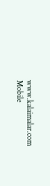www.kalaimalar.com
Mobile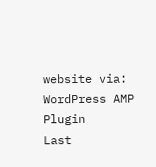website via:
WordPress AMP Plugin
Last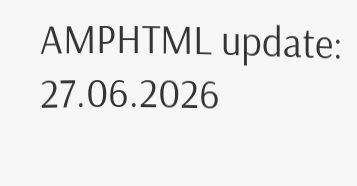AMPHTML update:
27.06.2026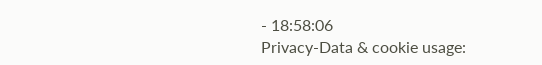- 18:58:06
Privacy-Data & cookie usage: